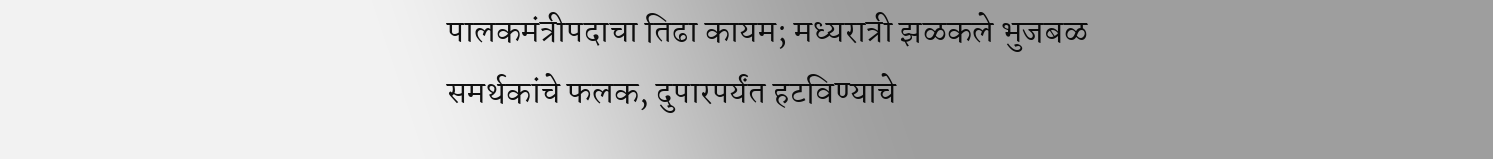पालकमंत्रीपदाचा तिढा कायम; मध्यरात्री झळकले भुजबळ समर्थकांचे फलक, दुपारपर्यंत हटविण्याचे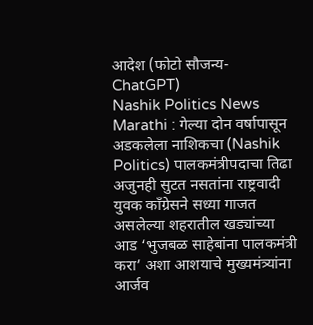आदेश (फोटो सौजन्य-ChatGPT)
Nashik Politics News Marathi : गेल्या दोन वर्षापासून अडकलेला नाशिकचा (Nashik Politics) पालकमंत्रीपदाचा तिढा अजुनही सुटत नसतांना राष्ट्रवादी युवक कॉंग्रेसने सध्या गाजत असलेल्या शहरातील खड्यांच्या आड ‘भुजबळ साहेबांना पालकमंत्री करा’ अशा आशयाचे मुख्यमंत्र्यांना आर्जव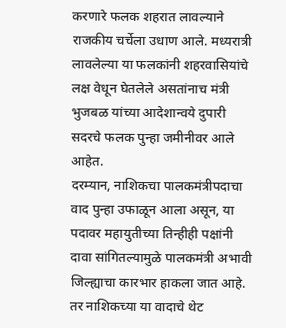करणारे फलक शहरात लावल्याने राजकीय चर्चेला उधाण आले. मध्यरात्री लावलेल्या या फलकांनी शहरवासियांचे लक्ष वेधून घेतलेले असतांनाच मंत्री भुजबळ यांच्या आदेशान्वये दुपारी सदरचे फलक पुन्हा जमीनीवर आले आहेत.
दरम्यान, नाशिकचा पालकमंत्रीपदाचा वाद पुन्हा उफाळून आला असून, या पदावर महायुतीच्या तिन्हीही पक्षांनी दावा सांगितल्यामुळे पालकमंत्री अभावी जिल्ह्याचा कारभार हाकला जात आहे. तर नाशिकच्या या वादाचे थेट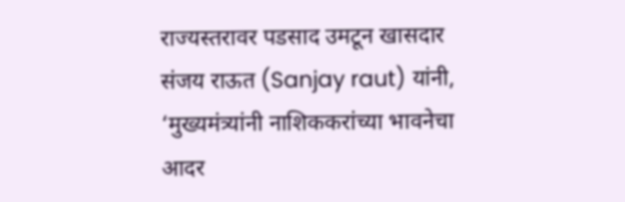राज्यस्तरावर पडसाद उमटून खासदार संजय राऊत (Sanjay raut) यांनी, ‘मुख्यमंत्र्यांनी नाशिककरांच्या भावनेचा आदर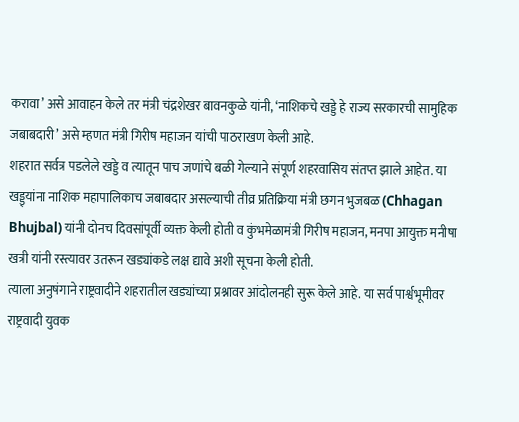करावा’ असे आवाहन केले तर मंत्री चंद्रशेखर बावनकुळे यांनी, ‘नाशिकचे खड्डे हे राज्य सरकारची सामुहिक जबाबदारी’ असे म्हणत मंत्री गिरीष महाजन यांची पाठराखण केली आहे.
शहरात सर्वत्र पडलेले खड्डे व त्यातून पाच जणांचे बळी गेल्याने संपूर्ण शहरवासिय संतप्त झाले आहेत. या खड्ड्यांना नाशिक महापालिकाच जबाबदार असल्याची तीव्र प्रतिक्रिया मंत्री छगन भुजबळ (Chhagan Bhujbal) यांनी दोनच दिवसांपूर्वी व्यक्त केली होती व कुंभमेळामंत्री गिरीष महाजन, मनपा आयुक्त मनीषा खत्री यांनी रस्त्यावर उतरून खड्यांकडे लक्ष द्यावे अशी सूचना केली होती.
त्याला अनुषंगाने राष्ट्रवादीने शहरातील खड्यांच्या प्रश्नावर आंदोलनही सुरू केले आहे. या सर्व पार्श्वभूमीवर राष्ट्रवादी युवक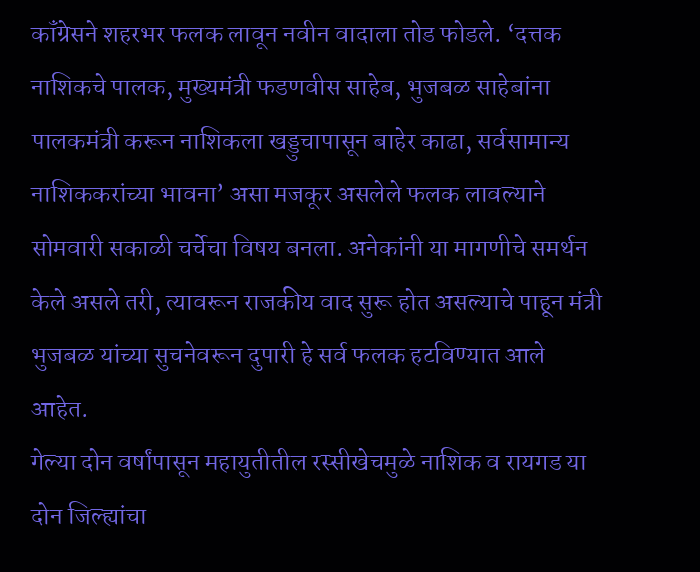कॉंग्रेसने शहरभर फलक लावून नवीन वादाला तोड फोडले. ‘दत्तक नाशिकचे पालक, मुख्यमंत्री फडणवीस साहेब, भुजबळ साहेबांना पालकमंत्री करून नाशिकला खड्डुचापासून बाहेर काढा, सर्वसामान्य नाशिककरांच्या भावना’ असा मजकूर असलेले फलक लावल्याने सोमवारी सकाळी चर्चेचा विषय बनला. अनेकांनी या मागणीचे समर्थन केले असले तरी, त्यावरून राजकीय वाद सुरू होत असल्याचे पाहून मंत्री भुजबळ यांच्या सुचनेवरून दुपारी हे सर्व फलक हटविण्यात आले आहेत.
गेल्या दोन वर्षांपासून महायुतीतील रस्सीखेचमुळे नाशिक व रायगड या दोन जिल्ह्यांचा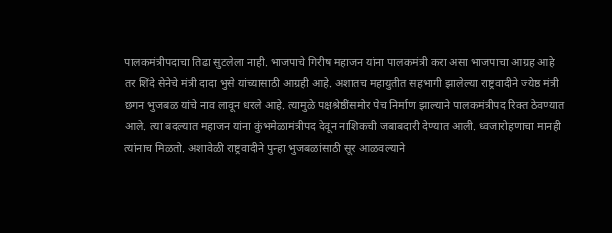पालकमंत्रीपदाचा तिढा सुटलेला नाही. भाजपाचे गिरीष महाजन यांना पालकमंत्री करा असा भाजपाचा आग्रह आहे तर शिंदे सेनेचे मंत्री दादा भुसे यांच्यासाठी आग्रही आहे. अशातच महायुतीत सहभागी झालेल्या राष्ट्रवादीने ज्येष्ठ मंत्री छगन भुजबळ यांचे नाव लावून धरले आहे. त्यामुळे पक्षश्रेष्ठींसमोर पेच निर्माण झाल्याने पालकमंत्रीपद रिक्त ठेवण्यात आले. त्या बदल्यात महाजन यांना कुंभमेळामंत्रीपद देवून नाशिकची जबाबदारी देण्यात आली. ध्वजारोहणाचा मानही त्यांनाच मिळतो. अशावेळी राष्ट्रवादीने पुन्हा भुजबळांसाठी सूर आळवल्याने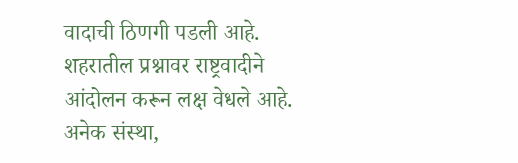वादाची ठिणगी पडली आहे.
शहरातील प्रश्नावर राष्ट्रवादीने आंदोलन करून लक्ष वेधले आहे. अनेक संस्था,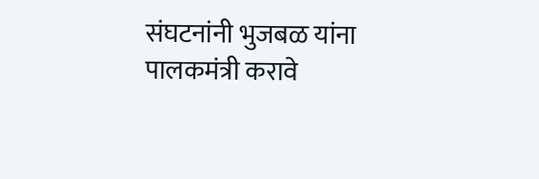संघटनांनी भुजबळ यांना पालकमंत्री करावे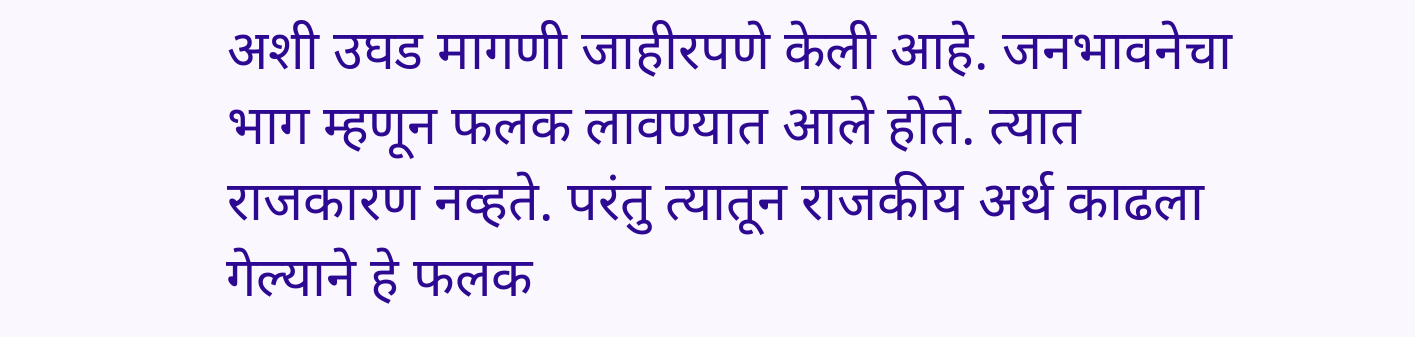अशी उघड मागणी जाहीरपणे केली आहे. जनभावनेचा भाग म्हणून फलक लावण्यात आले होते. त्यात राजकारण नव्हते. परंतु त्यातून राजकीय अर्थ काढला गेल्याने हे फलक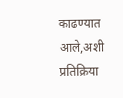काढण्यात आले,अशी प्रतिक्रिया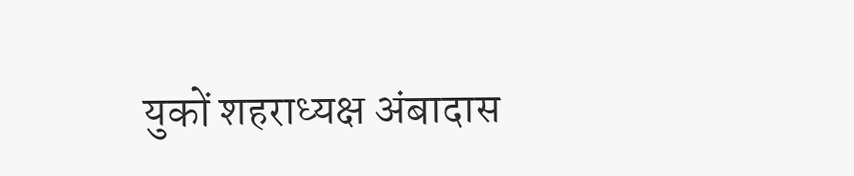युकों शहराध्यक्ष अंबादास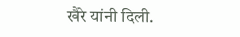खैरे यांनी दिली.